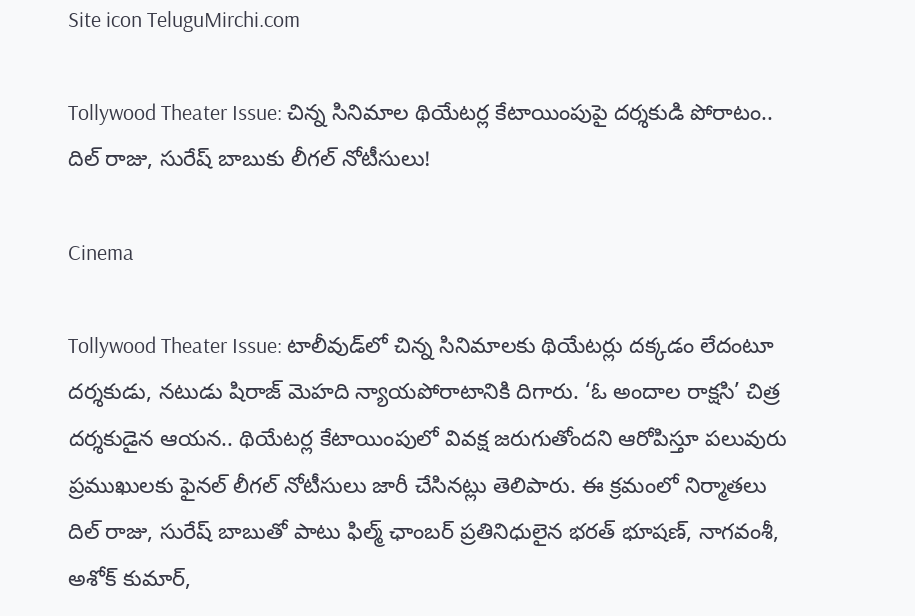Site icon TeluguMirchi.com

Tollywood Theater Issue: చిన్న సినిమాల థియేటర్ల కేటాయింపుపై దర్శకుడి పోరాటం.. దిల్ రాజు, సురేష్ బాబుకు లీగల్ నోటీసులు!

Cinema

Tollywood Theater Issue: టాలీవుడ్‌లో చిన్న సినిమాలకు థియేటర్లు దక్కడం లేదంటూ దర్శకుడు, నటుడు షిరాజ్ మెహది న్యాయపోరాటానికి దిగారు. ‘ఓ అందాల రాక్షసి’ చిత్ర దర్శకుడైన ఆయన.. థియేటర్ల కేటాయింపులో వివక్ష జరుగుతోందని ఆరోపిస్తూ పలువురు ప్రముఖులకు ఫైనల్ లీగల్ నోటీసులు జారీ చేసినట్లు తెలిపారు. ఈ క్రమంలో నిర్మాతలు దిల్ రాజు, సురేష్ బాబుతో పాటు ఫిల్మ్ ఛాంబర్ ప్రతినిధులైన భరత్ భూషణ్, నాగవంశీ, అశోక్ కుమార్,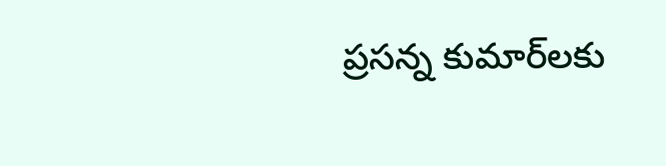ప్రసన్న కుమార్‌లకు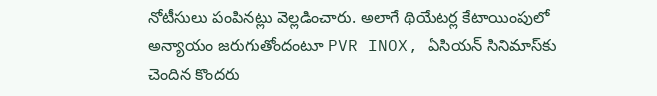నోటీసులు పంపినట్లు వెల్లడించారు. అలాగే థియేటర్ల కేటాయింపులో అన్యాయం జరుగుతోందంటూ PVR INOX, ఏసియన్ సినిమాస్‌కు చెందిన కొందరు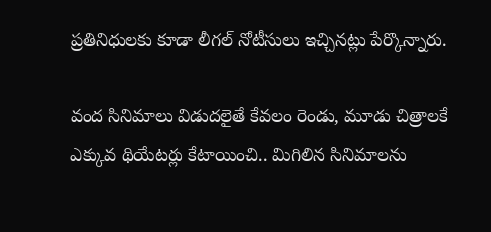ప్రతినిధులకు కూడా లీగల్ నోటీసులు ఇచ్చినట్లు పేర్కొన్నారు.

వంద సినిమాలు విడుదలైతే కేవలం రెండు, మూడు చిత్రాలకే ఎక్కువ థియేటర్లు కేటాయించి.. మిగిలిన సినిమాలను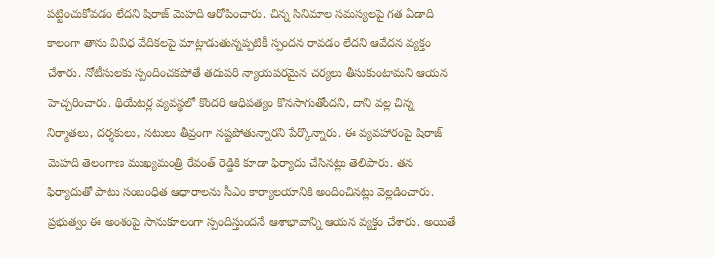పట్టించుకోవడం లేదని షిరాజ్ మెహది ఆరోపించారు. చిన్న సినిమాల సమస్యలపై గత ఏడాది కాలంగా తాను వివిధ వేదికలపై మాట్లాడుతున్నప్పటికీ స్పందన రావడం లేదని ఆవేదన వ్యక్తం చేశారు. నోటీసులకు స్పందించకపోతే తదుపరి న్యాయపరమైన చర్యలు తీసుకుంటామని ఆయన హెచ్చరించారు. థియేటర్ల వ్యవస్థలో కొందరి ఆధిపత్యం కొనసాగుతోందని, దాని వల్ల చిన్న నిర్మాతలు, దర్శకులు, నటులు తీవ్రంగా నష్టపోతున్నారని పేర్కొన్నారు. ఈ వ్యవహారంపై షిరాజ్ మెహది తెలంగాణ ముఖ్యమంత్రి రేవంత్ రెడ్డికి కూడా ఫిర్యాదు చేసినట్లు తెలిపారు. తన ఫిర్యాదుతో పాటు సంబంధిత ఆధారాలను సీఎం కార్యాలయానికి అందించినట్లు వెల్లడించారు. ప్రభుత్వం ఈ అంశంపై సానుకూలంగా స్పందిస్తుందనే ఆశాభావాన్ని ఆయన వ్యక్తం చేశారు. అయితే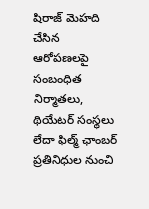షిరాజ్ మెహది చేసిన ఆరోపణలపై సంబంధిత నిర్మాతలు, థియేటర్ సంస్థలు లేదా ఫిల్మ్ ఛాంబర్ ప్రతినిధుల నుంచి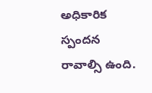అధికారిక స్పందన రావాల్సి ఉంది.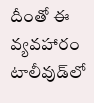దీంతో ఈ వ్యవహారం టాలీవుడ్‌లో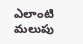ఎలాంటి మలుపు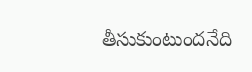తీసుకుంటుందనేది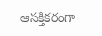ఆసక్తికరంగా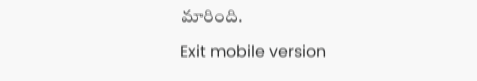మారింది.

Exit mobile version